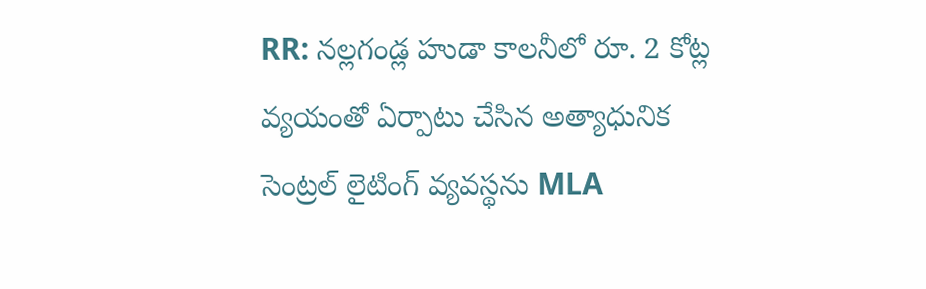RR: నల్లగండ్ల హుడా కాలనీలో రూ. 2 కోట్ల వ్యయంతో ఏర్పాటు చేసిన అత్యాధునిక సెంట్రల్ లైటింగ్ వ్యవస్థను MLA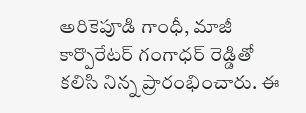అరికెపూడి గాంధీ, మాజీ కార్పొరేటర్ గంగాధర్ రెడ్డితో కలిసి నిన్న ప్రారంభించారు. ఈ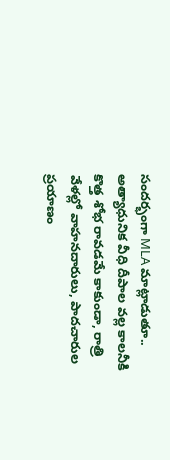సందర్భంగా MLA మాట్లాడుతూ.. అత్యాధునిక వీధి దీపాల వల్ల కాలనీకి కొత్త శోభ రావడమే కాకుండా, రాత్రి వేళల్లో వాహనదారులు, పాదచారుల ప్రయాణం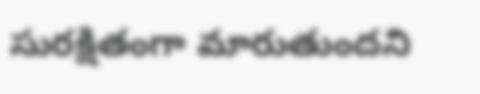సురక్షితంగా మారుతుందని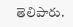తెలిపారు.